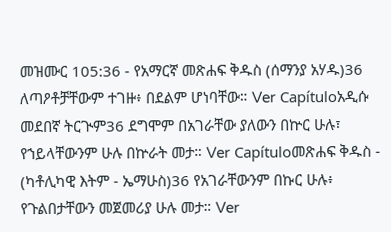መዝሙር 105:36 - የአማርኛ መጽሐፍ ቅዱስ (ሰማንያ አሃዱ)36 ለጣዖቶቻቸውም ተገዙ፥ በደልም ሆነባቸው። Ver Capítuloአዲሱ መደበኛ ትርጒም36 ደግሞም በአገራቸው ያለውን በኵር ሁሉ፣ የኀይላቸውንም ሁሉ በኵራት መታ። Ver Capítuloመጽሐፍ ቅዱስ - (ካቶሊካዊ እትም - ኤማሁስ)36 የአገራቸውንም በኩር ሁሉ፥ የጉልበታቸውን መጀመሪያ ሁሉ መታ። Ver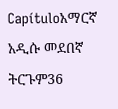Capítuloአማርኛ አዲሱ መደበኛ ትርጉም36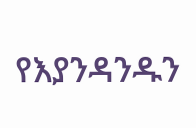የእያንዳንዱን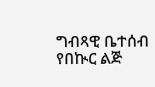ግብጻዊ ቤተሰብ የበኲር ልጅ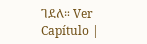ገደለ። Ver Capítulo |